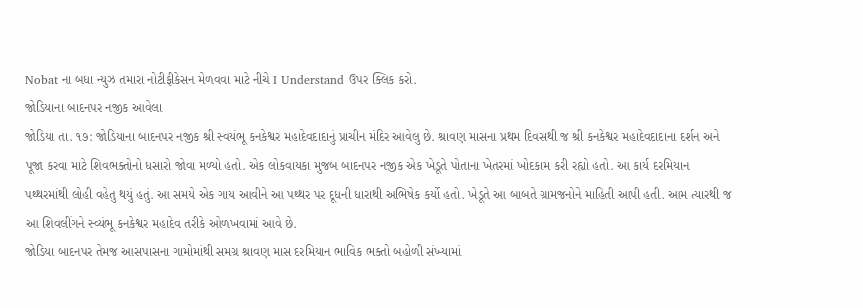Nobat ના બધા ન્યુઝ તમારા નોટીફીકેસન મેળવવા માટે નીચે I Understand ઉપર ક્લિક કરો.
જોડિયાના બાદનપર નજીક આવેલા
જોડિયા તા. ૧૭: જોડિયાના બાદનપર નજીક શ્રી સ્વયંભૂ કનકેશ્વર મહાદેવદાદાનું પ્રાચીન મંદિર આવેલુ છે. શ્રાવણ માસના પ્રથમ દિવસથી જ શ્રી કનકેશ્વર મહાદેવદાદાના દર્શન અને પૂજા કરવા માટે શિવભક્તોનો ધસારો જોવા મળ્યો હતો. એક લોકવાયકા મુજબ બાદનપર નજીક એક ખેડૂતે પોતાના ખેતરમાં ખોદકામ કરી રહ્યો હતો. આ કાર્ય દરમિયાન પથ્થરમાંથી લોહી વહેતુ થયું હતું. આ સમયે એક ગાય આવીને આ પથ્થર પર દૂધની ધારાથી અભિષેક કર્યો હતો. ખેડૂતે આ બાબતે ગ્રામજનોને માહિતી આપી હતી. આમ ત્યારથી જ આ શિવલીંગને સ્વ્યંભૂ કનકેશ્વર મહાદેવ તરીકે ઓળખવામાં આવે છે.
જોડિયા બાદનપર તેમજ આસપાસના ગામોમાંથી સમગ્ર શ્રાવણ માસ દરમિયાન ભાવિક ભક્તો બહોળી સંખ્યામાં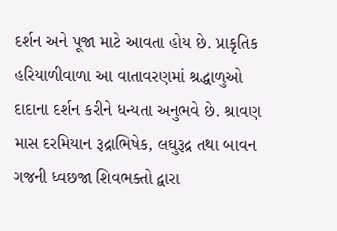દર્શન અને પૂજા માટે આવતા હોય છે. પ્રાકૃતિક હરિયાળીવાળા આ વાતાવરણમાં શ્રદ્ધાળુઓ દાદાના દર્શન કરીને ધન્યતા અનુભવે છે. શ્રાવણ માસ દરમિયાન રૂદ્રાભિષેક, લઘુરૂદ્ર તથા બાવન ગજની ધ્વછજા શિવભક્તો દ્વારા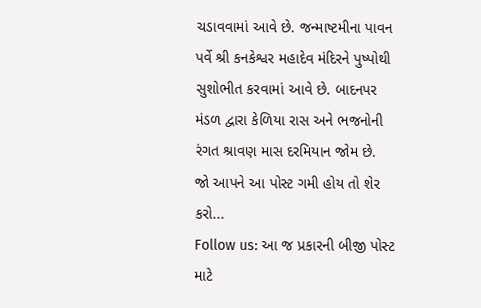ચડાવવામાં આવે છે. જન્માષ્ટમીના પાવન પર્વે શ્રી કનકેશ્વર મહાદેવ મંદિરને પુષ્પોથી સુશોભીત કરવામાં આવે છે. બાદનપર મંડળ દ્વારા કેળિયા રાસ અને ભજનોની રંગત શ્રાવણ માસ દરમિયાન જોમ છે.
જો આપને આ પોસ્ટ ગમી હોય તો શેર કરો...
Follow us: આ જ પ્રકારની બીજી પોસ્ટ માટે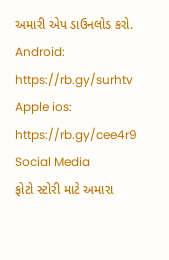અમારી એપ ડાઉનલોડ કરો.
Android: https://rb.gy/surhtv
Apple ios: https://rb.gy/cee4r9
Social Media
ફોટો સ્ટોરી માટે અમારા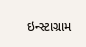ઇન્સ્ટાગ્રામ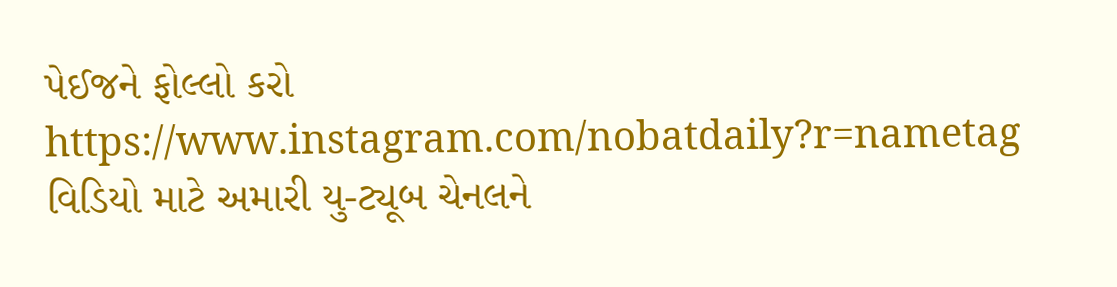પેઈજને ફોલ્લો કરો
https://www.instagram.com/nobatdaily?r=nametag
વિડિયો માટે અમારી યુ-ટ્યૂબ ચેનલને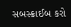સબસ્ક્રાઈબ કરો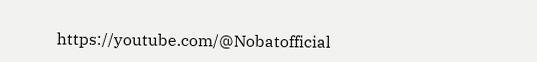https://youtube.com/@Nobatofficial